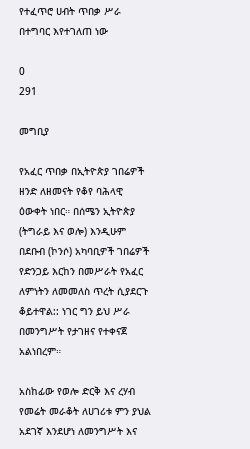የተፈጥሮ ሀብት ጥበቃ ሥራ በተግባር እየተገለጠ ነው

0
291

መግቢያ

የአፈር ጥበቃ በኢትዮጵያ ገበሬዎች ዘንድ ለዘመናት የቆየ ባሕላዊ ዕውቀት ነበር። በሰሜን ኢትዮጵያ (ትግራይ እና ወሎ) እንዲሁም በደቡብ (ኮንሶ) አካባቢዎች ገበሬዎች የድንጋይ እርከን በመሥራት የአፈር ለምነትን ለመመለስ ጥረት ሲያደርጉ ቆይተዋል:: ነገር ግን ይህ ሥራ በመንግሥት የታገዘና የተቀናጀ አልነበረም።

አስከፊው የወሎ ድርቅ እና ረሃብ የመሬት መራቆት ለሀገሪቱ ምን ያህል አደገኛ እንደሆነ ለመንግሥት እና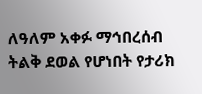ለዓለም አቀፉ ማኅበረሰብ ትልቅ ደወል የሆነበት የታሪክ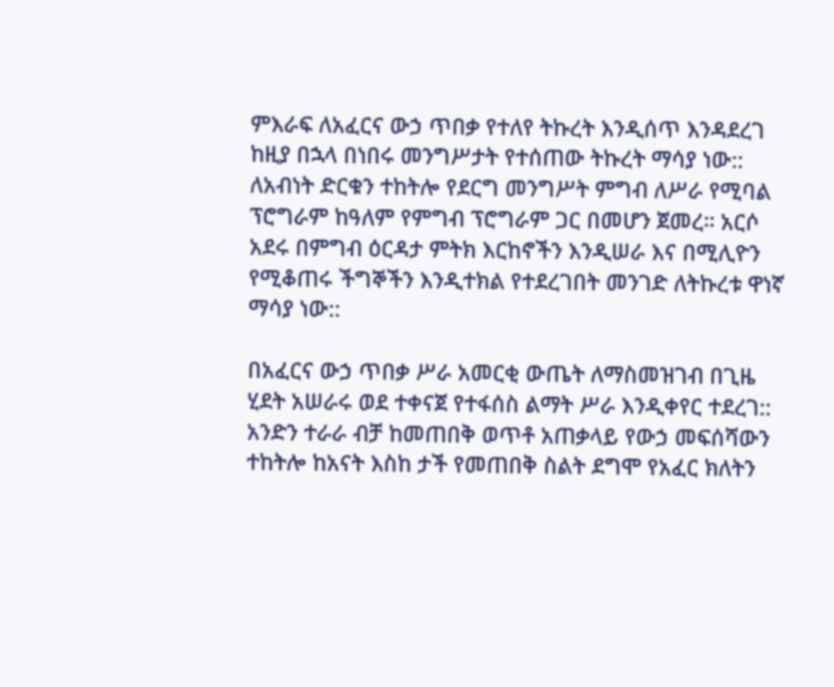ምእራፍ ለአፈርና ውኃ ጥበቃ የተለየ ትኩረት እንዲሰጥ እንዳደረገ ከዚያ በኋላ በነበሩ መንግሥታት የተሰጠው ትኩረት ማሳያ ነው::  ለአብነት ድርቁን ተከትሎ የደርግ መንግሥት ምግብ ለሥራ የሚባል ፕሮግራም ከዓለም የምግብ ፕሮግራም ጋር በመሆን ጀመረ። አርሶ አደሩ በምግብ ዕርዳታ ምትክ እርከኖችን እንዲሠራ እና በሚሊዮን የሚቆጠሩ ችግኞችን እንዲተክል የተደረገበት መንገድ ለትኩረቱ ዋነኛ ማሳያ ነው::

በአፈርና ውኃ ጥበቃ ሥራ አመርቂ ውጤት ለማስመዝገብ በጊዜ ሂደት አሠራሩ ወደ ተቀናጀ የተፋሰስ ልማት ሥራ እንዲቀየር ተደረገ:: አንድን ተራራ ብቻ ከመጠበቅ ወጥቶ አጠቃላይ የውኃ መፍሰሻውን ተከትሎ ከአናት እስከ ታች የመጠበቅ ስልት ደግሞ የአፈር ክለትን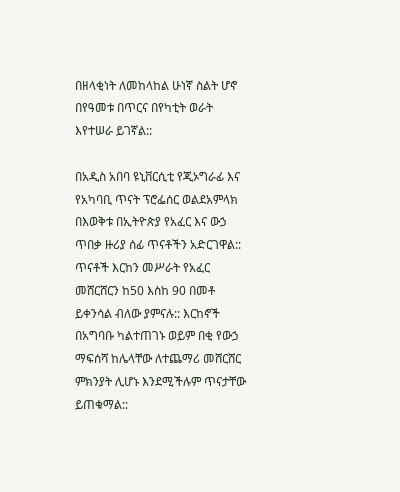በዘላቂነት ለመከላከል ሁነኛ ስልት ሆኖ በየዓመቱ በጥርና በየካቲት ወራት  እየተሠራ ይገኛል::

በአዲስ አበባ ዩኒቨርሲቲ የጂኦግራፊ እና የአካባቢ ጥናት ፕሮፌሰር ወልደአምላክ በእወቅቱ በኢትዮጵያ የአፈር እና ውኃ ጥበቃ ዙሪያ ሰፊ ጥናቶችን አድርገዋል:: ጥናቶች እርከን መሥራት የአፈር መሸርሸርን ከ50 እስከ 90 በመቶ ይቀንሳል ብለው ያምናሉ:: እርከኖች በአግባቡ ካልተጠገኑ ወይም በቂ የውኃ ማፍሰሻ ከሌላቸው ለተጨማሪ መሸርሸር ምክንያት ሊሆኑ እንደሚችሉም ጥናታቸው ይጠቁማል::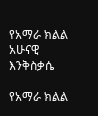የአማራ ክልል አሁናዊ እንቅስቃሴ

የአማራ ክልል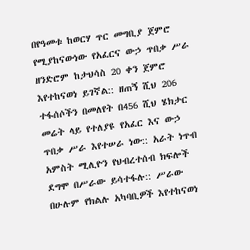በየዓመቱ ከወርሃ ጥር መግቢያ ጀምሮ የሚያከናውነው የአፈርና ውኃ ጥበቃ ሥራ ዘንድሮም ከታህሳስ 20 ቀን ጀምሮ እየተከናወነ ይገኛል:: ዘጠኝ ሺህ 206 ተፋሰሶችን በመለየት በ456 ሺህ ሄክታር መሬት ላይ የተለያዩ የአፈር እና ውኃ ጥበቃ ሥራ እየተሠራ ነው:: አራት ነጥብ  አምስት ሚሊዮን የህብረተሰብ ክፍሎች ደግሞ በሥራው ይሳተፋሉ:: ሥራው በሁሉም የክልሉ አካባቢዎች እየተከናወነ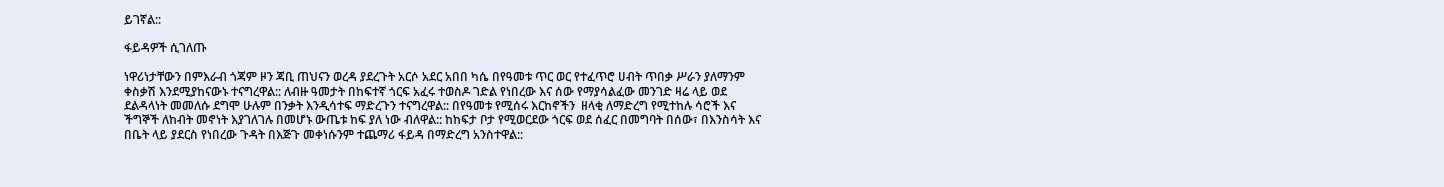ይገኛል::

ፋይዳዎች ሲገለጡ

ነዋሪነታቸውን በምእራብ ጎጃም ዞን ጃቢ ጠህናን ወረዳ ያደረጉት አርሶ አደር አበበ ካሴ በየዓመቱ ጥር ወር የተፈጥሮ ሀብት ጥበቃ ሥራን ያለማንም ቀስቃሽ እንደሚያከናውኑ ተናግረዋል:: ለብዙ ዓመታት በከፍተኛ ጎርፍ አፈሩ ተወስዶ ገድል የነበረው እና ሰው የማያሳልፈው መንገድ ዛሬ ላይ ወደ ደልዳላነት መመለሱ ደግሞ ሁሉም በንቃት እንዲሳተፍ ማድረጉን ተናግረዋል:: በየዓመቱ የሚሰሩ እርከኖችን  ዘላቂ ለማድረግ የሚተከሉ ሳሮች እና ችግኞች ለከብት መኖነት እያገለገሉ በመሆኑ ውጤቱ ከፍ ያለ ነው ብለዋል:: ከከፍታ ቦታ የሚወርደው ጎርፍ ወደ ሰፈር በመግባት በሰው፣ በእንስሳት እና በቤት ላይ ያደርስ የነበረው ጉዳት በእጅጉ መቀነሱንም ተጨማሪ ፋይዳ በማድረግ አንስተዋል::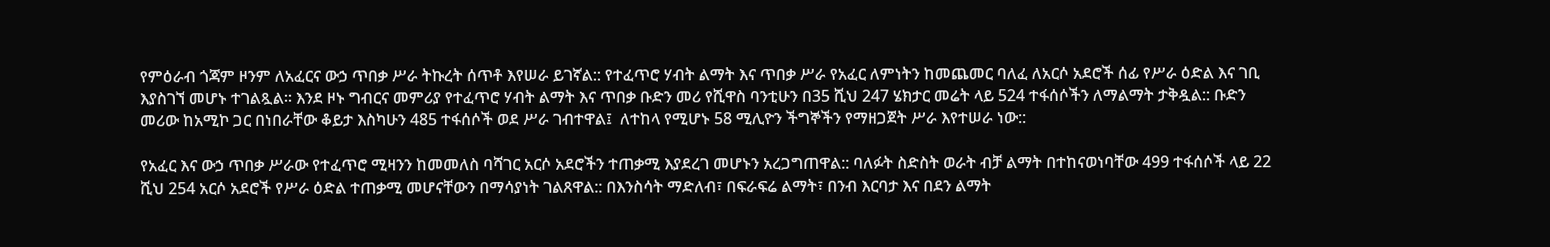የምዕራብ ጎጃም ዞንም ለአፈርና ውኃ ጥበቃ ሥራ ትኩረት ሰጥቶ እየሠራ ይገኛል:: የተፈጥሮ ሃብት ልማት እና ጥበቃ ሥራ የአፈር ለምነትን ከመጨመር ባለፈ ለአርሶ አደሮች ሰፊ የሥራ ዕድል እና ገቢ እያስገኘ መሆኑ ተገልጿል። እንደ ዞኑ ግብርና መምሪያ የተፈጥሮ ሃብት ልማት እና ጥበቃ ቡድን መሪ የሺዋስ ባንቲሁን በ35 ሺህ 247 ሄክታር መሬት ላይ 524 ተፋሰሶችን ለማልማት ታቅዷል:: ቡድን መሪው ከአሚኮ ጋር በነበራቸው ቆይታ እስካሁን 485 ተፋሰሶች ወደ ሥራ ገብተዋል፤  ለተከላ የሚሆኑ 58 ሚሊዮን ችግኞችን የማዘጋጀት ሥራ እየተሠራ ነው::

የአፈር እና ውኃ ጥበቃ ሥራው የተፈጥሮ ሚዛንን ከመመለስ ባሻገር አርሶ አደሮችን ተጠቃሚ እያደረገ መሆኑን አረጋግጠዋል:: ባለፉት ስድስት ወራት ብቻ ልማት በተከናወነባቸው 499 ተፋሰሶች ላይ 22 ሺህ 254 አርሶ አደሮች የሥራ ዕድል ተጠቃሚ መሆናቸውን በማሳያነት ገልጸዋል:: በእንስሳት ማድለብ፣ በፍራፍሬ ልማት፣ በንብ እርባታ እና በደን ልማት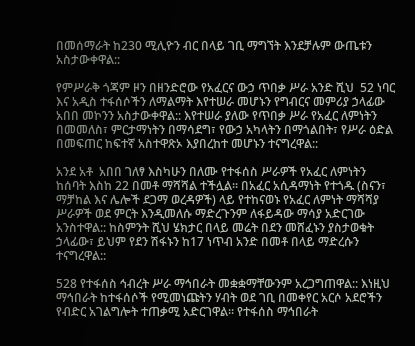በመሰማራት ከ230 ሚሊዮን ብር በላይ ገቢ ማግኘት እንደቻሉም ውጤቱን አስታውቀዋል::

የምሥራቅ ጎጃም ዞን በዘንድሮው የአፈርና ውኃ ጥበቃ ሥራ አንድ ሺህ  52 ነባር እና አዲስ ተፋሰሶችን ለማልማት እየተሠራ መሆኑን የግብርና መምሪያ ኃላፊው አበበ መኮንን አስታውቀዋል:: እየተሠራ ያለው የጥበቃ ሥራ የአፈር ለምነትን በመመለስ፣ ምርታማነትን በማሳደግ፣ የውኃ አካላትን በማጎልበት፣ የሥራ ዕድል በመፍጠር ከፍተኛ አስተዋጽኦ እያበረከተ መሆኑን ተናግረዋል::

አንደ አቶ  አበበ ገለፃ እስካሁን በለሙ የተፋሰስ ሥራዎች የአፈር ለምነትን ከሰባት እስከ 22 በመቶ ማሻሻል ተችሏል። በአፈር አሲዳማነት የተጎዱ (ስናን፣ ማቻከል እና ሌሎች ደጋማ ወረዳዎች) ላይ የተከናወኑ የአፈር ለምነት ማሻሻያ ሥራዎች ወደ ምርት እንዲመለሱ ማድረጉንም ለፋይዳው ማሳያ አድርገው አንስተዋል:: ከስምንት ሺህ ሄክታር በላይ መሬት በደን መሸፈኑን ያስታወቁት ኃላፊው፣ ይህም የደን ሽፋኑን ከ17 ነጥብ አንድ በመቶ በላይ ማድረሱን ተናግረዋል::

528 የተፋሰስ ኅብረት ሥራ ማኅበራት መቋቋማቸውንም አረጋግጠዋል:: እነዚህ ማኅበራት ከተፋሰሶች የሚመነጩትን ሃብት ወደ ገቢ በመቀየር አርሶ አደሮችን የብድር አገልግሎት ተጠቃሚ አድርገዋል። የተፋሰስ ማኅበራት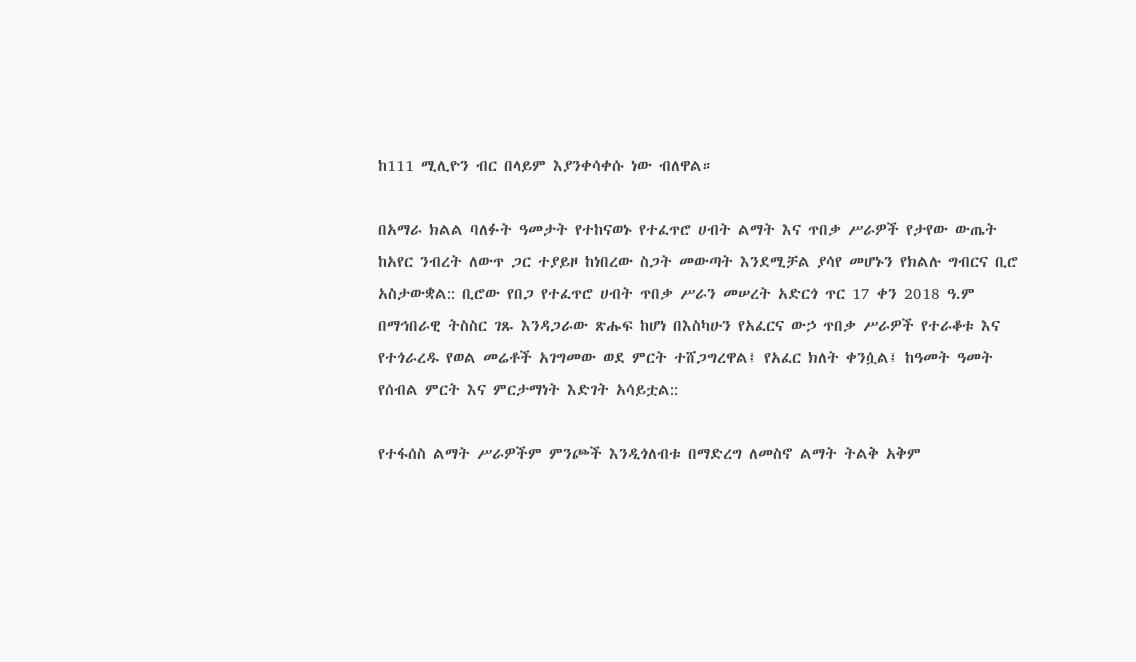ከ111 ሚሊዮን ብር በላይም እያንቀሳቀሱ ነው ብለዋል።

በአማራ ክልል ባለፉት ዓመታት የተከናወኑ የተፈጥሮ ሀብት ልማት እና ጥበቃ ሥራዎች የታየው ውጤት ከአየር ንብረት ለውጥ ጋር ተያይዞ ከነበረው ስጋት መውጣት እንደሚቻል ያሳየ መሆኑን የክልሉ ግብርና ቢሮ አስታውቋል:: ቢሮው የበጋ የተፈጥሮ ሀብት ጥበቃ ሥራን መሠረት አድርጎ ጥር 17 ቀን 2018 ዓ.ም በማኅበራዊ ትስስር ገጹ እንዳጋራው ጽሑፍ ከሆነ በእስካሁን የአፈርና ውኃ ጥበቃ ሥራዎች የተራቆቱ እና የተጎራረዱ የወል መሬቶች አገግመው ወደ ምርት ተሸጋግረዋል፤ የአፈር ክለት ቀንሷል፤ ከዓመት ዓመት የሰብል ምርት እና ምርታማነት እድገት አሳይቷል::

የተፋሰስ ልማት ሥራዎችም ምንጮች እንዲጎለብቱ በማድረግ ለመስኖ ልማት ትልቅ አቅም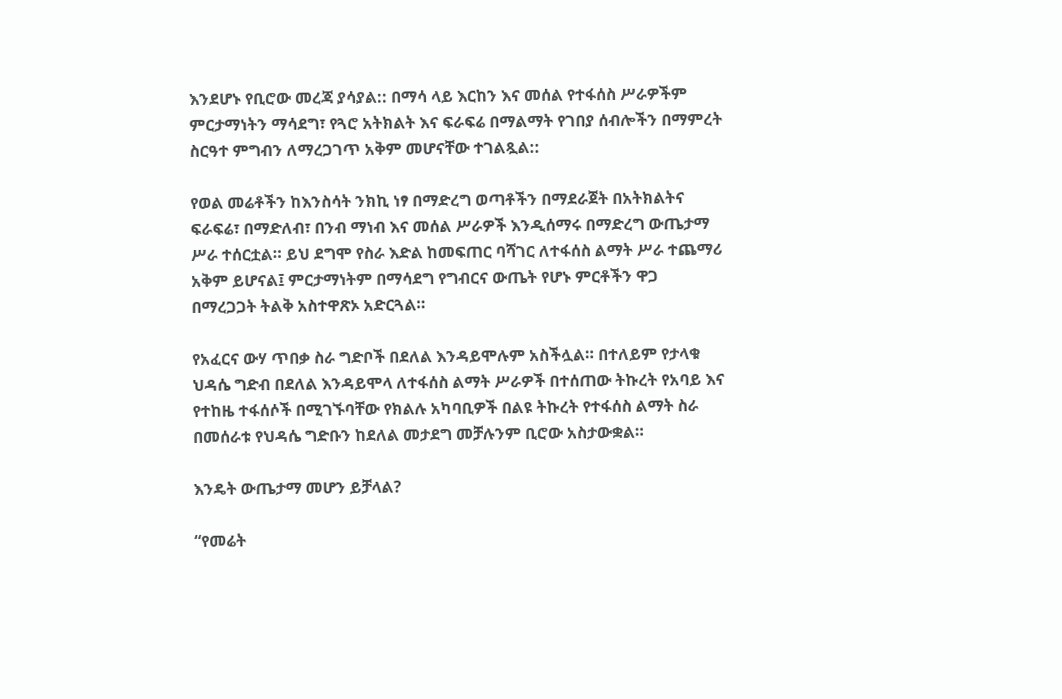እንደሆኑ የቢሮው መረጃ ያሳያል:: በማሳ ላይ እርከን እና መሰል የተፋሰስ ሥራዎችም ምርታማነትን ማሳደግ፣ የጓሮ አትክልት እና ፍራፍሬ በማልማት የገበያ ሰብሎችን በማምረት ስርዓተ ምግብን ለማረጋገጥ አቅም መሆናቸው ተገልጿል::

የወል መሬቶችን ከእንስሳት ንክኪ ነፃ በማድረግ ወጣቶችን በማደራጀት በአትክልትና ፍራፍሬ፣ በማድለብ፣ በንብ ማነብ እና መሰል ሥራዎች እንዲሰማሩ በማድረግ ውጤታማ ሥራ ተሰርቷል። ይህ ደግሞ የስራ እድል ከመፍጠር ባሻገር ለተፋሰስ ልማት ሥራ ተጨማሪ አቅም ይሆናል፤ ምርታማነትም በማሳደግ የግብርና ውጤት የሆኑ ምርቶችን ዋጋ በማረጋጋት ትልቅ አስተዋጽኦ አድርጓል።

የአፈርና ውሃ ጥበቃ ስራ ግድቦች በደለል እንዳይሞሉም አስችሏል። በተለይም የታላቁ ህዳሴ ግድብ በደለል እንዳይሞላ ለተፋሰስ ልማት ሥራዎች በተሰጠው ትኩረት የአባይ እና የተከዜ ተፋሰሶች በሚገኙባቸው የክልሉ አካባቢዎች በልዩ ትኩረት የተፋሰስ ልማት ስራ በመሰራቱ የህዳሴ ግድቡን ከደለል መታደግ መቻሉንም ቢሮው አስታውቋል።

እንዴት ውጤታማ መሆን ይቻላል?

“የመሬት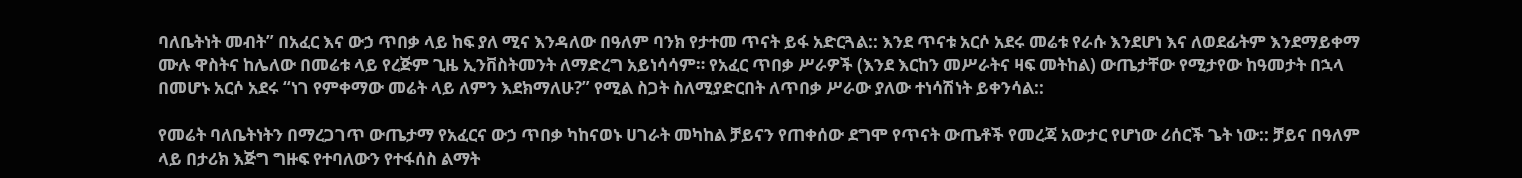ባለቤትነት መብት” በአፈር እና ውኃ ጥበቃ ላይ ከፍ ያለ ሚና እንዳለው በዓለም ባንክ የታተመ ጥናት ይፋ አድርጓል:: እንደ ጥናቱ አርሶ አደሩ መሬቱ የራሱ እንደሆነ እና ለወደፊትም እንደማይቀማ ሙሉ ዋስትና ከሌለው በመሬቱ ላይ የረጅም ጊዜ ኢንቨስትመንት ለማድረግ አይነሳሳም። የአፈር ጥበቃ ሥራዎች (እንደ እርከን መሥራትና ዛፍ መትከል) ውጤታቸው የሚታየው ከዓመታት በኋላ በመሆኑ አርሶ አደሩ “ነገ የምቀማው መሬት ላይ ለምን እደክማለሁ?” የሚል ስጋት ስለሚያድርበት ለጥበቃ ሥራው ያለው ተነሳሽነት ይቀንሳል::

የመሬት ባለቤትነትን በማረጋገጥ ውጤታማ የአፈርና ውኃ ጥበቃ ካከናወኑ ሀገራት መካከል ቻይናን የጠቀሰው ደግሞ የጥናት ውጤቶች የመረጃ አውታር የሆነው ሪሰርች ጌት ነው:: ቻይና በዓለም ላይ በታሪክ እጅግ ግዙፍ የተባለውን የተፋሰስ ልማት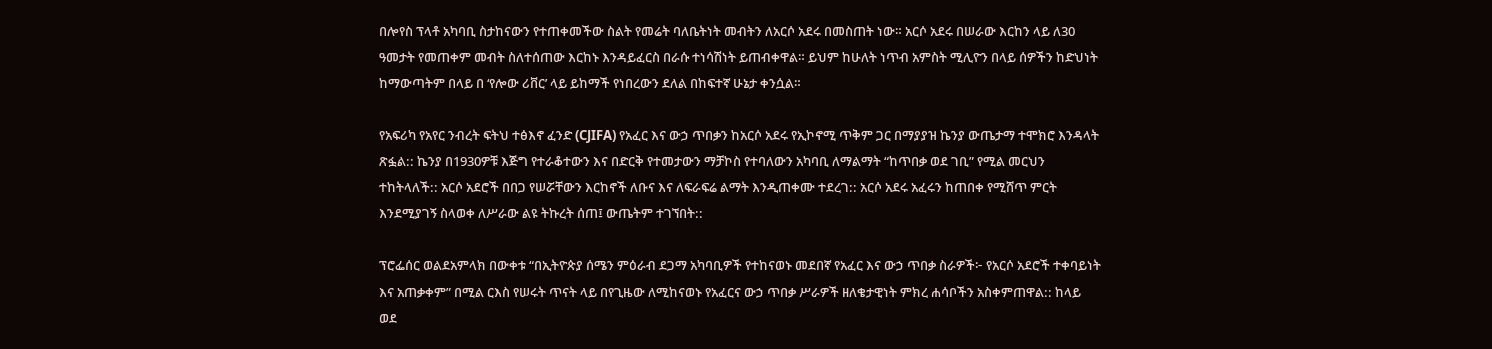በሎየስ ፕላቶ አካባቢ ስታከናውን የተጠቀመችው ስልት የመሬት ባለቤትነት መብትን ለአርሶ አደሩ በመስጠት ነው። አርሶ አደሩ በሠራው እርከን ላይ ለ30 ዓመታት የመጠቀም መብት ስለተሰጠው እርከኑ እንዳይፈርስ በራሱ ተነሳሽነት ይጠብቀዋል። ይህም ከሁለት ነጥብ አምስት ሚሊዮን በላይ ሰዎችን ከድህነት ከማውጣትም በላይ በ ‘የሎው ሪቨር’ ላይ ይከማች የነበረውን ደለል በከፍተኛ ሁኔታ ቀንሷል።

የአፍሪካ የአየር ንብረት ፍትህ ተፅእኖ ፈንድ (CJIFA) የአፈር እና ውኃ ጥበቃን ከአርሶ አደሩ የኢኮኖሚ ጥቅም ጋር በማያያዝ ኬንያ ውጤታማ ተሞክሮ እንዳላት ጽፏል:: ኬንያ በ1930ዎቹ እጅግ የተራቆተውን እና በድርቅ የተመታውን ማቻኮስ የተባለውን አካባቢ ለማልማት “ከጥበቃ ወደ ገቢ” የሚል መርህን ተከትላለች:: አርሶ አደሮች በበጋ የሠሯቸውን እርከኖች ለቡና እና ለፍራፍሬ ልማት እንዲጠቀሙ ተደረገ:: አርሶ አደሩ አፈሩን ከጠበቀ የሚሸጥ ምርት እንደሚያገኝ ስላወቀ ለሥራው ልዩ ትኩረት ሰጠ፤ ውጤትም ተገኘበት::

ፕሮፌሰር ወልደአምላክ በውቀቱ “በኢትዮጵያ ሰሜን ምዕራብ ደጋማ አካባቢዎች የተከናወኑ መደበኛ የአፈር እና ውኃ ጥበቃ ስራዎች፦ የአርሶ አደሮች ተቀባይነት እና አጠቃቀም” በሚል ርእስ የሠሩት ጥናት ላይ በየጊዜው ለሚከናወኑ የአፈርና ውኃ ጥበቃ ሥራዎች ዘለቄታዊነት ምክረ ሐሳቦችን አስቀምጠዋል:: ከላይ ወደ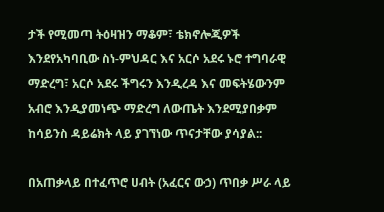ታች የሚመጣ ትዕዛዝን ማቆም፣ ቴክኖሎጂዎች እንደየአካባቢው ስነ-ምህዳር እና አርሶ አደሩ ኑሮ ተግባራዊ ማድረግ፣ አርሶ አደሩ ችግሩን እንዲረዳ እና መፍትሄውንም አብሮ እንዲያመነጭ ማድረግ ለውጤት እንደሚያበቃም ከሳይንስ ዳይሬክት ላይ ያገኘነው ጥናታቸው ያሳያል::

በአጠቃላይ በተፈጥሮ ሀብት (አፈርና ውኃ) ጥበቃ ሥራ ላይ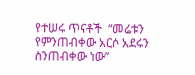የተሠሩ ጥናቶች  “መሬቱን የምንጠብቀው አርሶ አደሩን ስንጠብቀው ነው”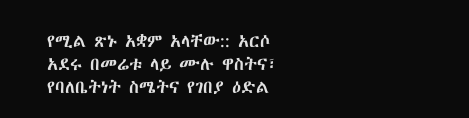የሚል ጽኑ አቋም አላቸው:: አርሶ አደሩ በመሬቱ ላይ ሙሉ ዋስትና፣ የባለቤትነት ስሜትና የገበያ ዕድል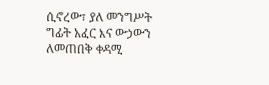ሲኖረው፣ ያለ መንግሥት ግፊት አፈር እና ውኃውን ለመጠበቅ ቀዳሚ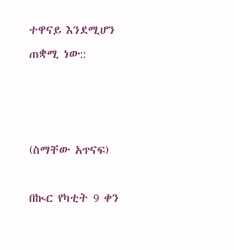ተዋናይ እንደሚሆን ጠቋሚ ነው::



(ስማቸው አጥናፍ)

በኲር የካቲት 9 ቀን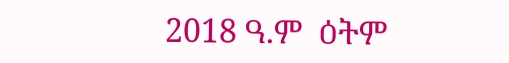2018 ዓ.ም  ዕትም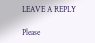LEAVE A REPLY

Please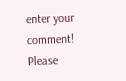enter your comment!
Please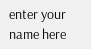enter your name here